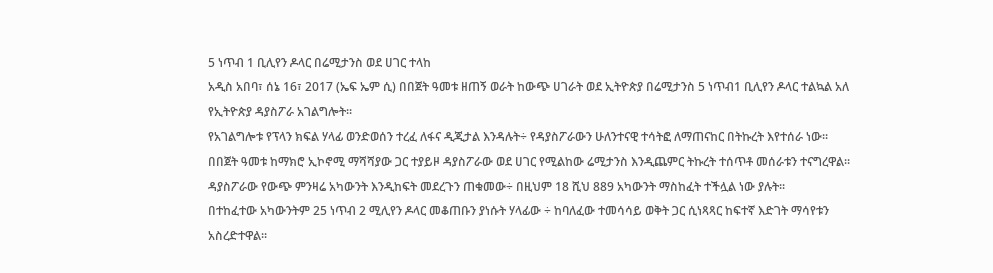5 ነጥብ 1 ቢሊየን ዶላር በሬሚታንስ ወደ ሀገር ተላከ
አዲስ አበባ፣ ሰኔ 16፣ 2017 (ኤፍ ኤም ሲ) በበጀት ዓመቱ ዘጠኝ ወራት ከውጭ ሀገራት ወደ ኢትዮጵያ በሬሚታንስ 5 ነጥብ1 ቢሊየን ዶላር ተልኳል አለ የኢትዮጵያ ዳያስፖራ አገልግሎት፡፡
የአገልግሎቱ የፕላን ክፍል ሃላፊ ወንድወሰን ተረፈ ለፋና ዲጂታል እንዳሉት÷ የዳያስፖራውን ሁለንተናዊ ተሳትፎ ለማጠናከር በትኩረት እየተሰራ ነው፡፡
በበጀት ዓመቱ ከማክሮ ኢኮኖሚ ማሻሻያው ጋር ተያይዞ ዳያስፖራው ወደ ሀገር የሚልከው ሬሚታንስ እንዲጨምር ትኩረት ተሰጥቶ መሰራቱን ተናግረዋል፡፡
ዳያስፖራው የውጭ ምንዛሬ አካውንት እንዲከፍት መደረጉን ጠቁመው÷ በዚህም 18 ሺህ 889 አካውንት ማስከፈት ተችሏል ነው ያሉት፡፡
በተከፈተው አካውንትም 25 ነጥብ 2 ሚሊየን ዶላር መቆጠቡን ያነሱት ሃላፊው ÷ ከባለፈው ተመሳሳይ ወቅት ጋር ሲነጻጻር ከፍተኛ እድገት ማሳየቱን አስረድተዋል፡፡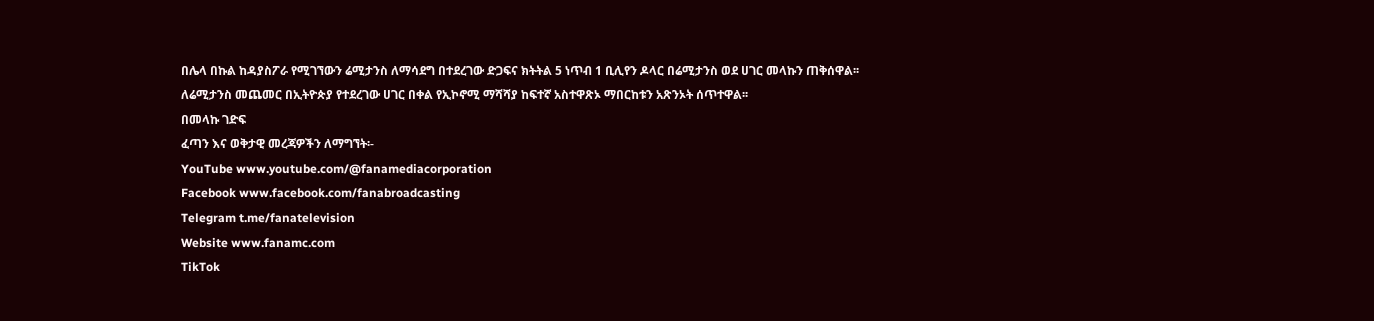በሌላ በኩል ከዳያስፖራ የሚገኘውን ሬሚታንስ ለማሳደግ በተደረገው ድጋፍና ክትትል 5 ነጥብ 1 ቢሊየን ዶላር በሬሚታንስ ወደ ሀገር መላኩን ጠቅሰዋል፡፡
ለሬሚታንስ መጨመር በኢትዮጵያ የተደረገው ሀገር በቀል የኢኮኖሚ ማሻሻያ ከፍተኛ አስተዋጽኦ ማበርከቱን አጽንኦት ሰጥተዋል፡፡
በመላኩ ገድፍ
ፈጣን እና ወቅታዊ መረጃዎችን ለማግኘት፡-
YouTube www.youtube.com/@fanamediacorporation
Facebook www.facebook.com/fanabroadcasting
Telegram t.me/fanatelevision
Website www.fanamc.com
TikTok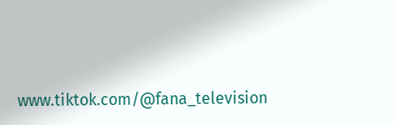www.tiktok.com/@fana_television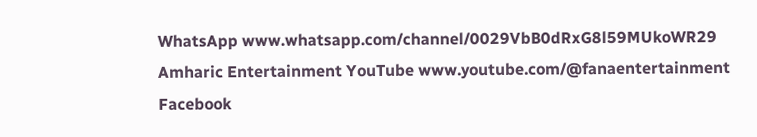WhatsApp www.whatsapp.com/channel/0029VbB0dRxG8l59MUkoWR29
Amharic Entertainment YouTube www.youtube.com/@fanaentertainment
Facebook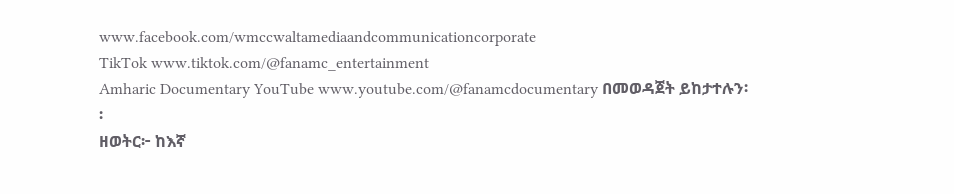www.facebook.com/wmccwaltamediaandcommunicationcorporate
TikTok www.tiktok.com/@fanamc_entertainment
Amharic Documentary YouTube www.youtube.com/@fanamcdocumentary በመወዳጀት ይከታተሉን፡፡
ዘወትር፦ ከእኛ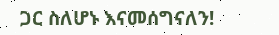ጋር ስለሆኑ እናመሰግናለን!